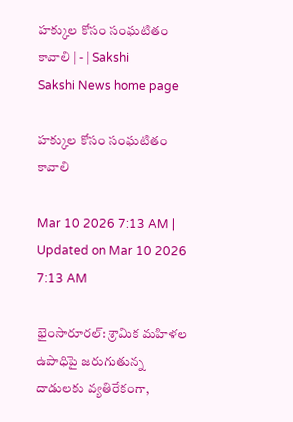హక్కుల కోసం సంఘటితం కావాలి | - | Sakshi
Sakshi News home page

హక్కుల కోసం సంఘటితం కావాలి

Mar 10 2026 7:13 AM | Updated on Mar 10 2026 7:13 AM

భైంసారూరల్‌: శ్రామిక మహిళల ఉపాధిపై జరుగుతున్న దాడులకు వ్యతిరేకంగా,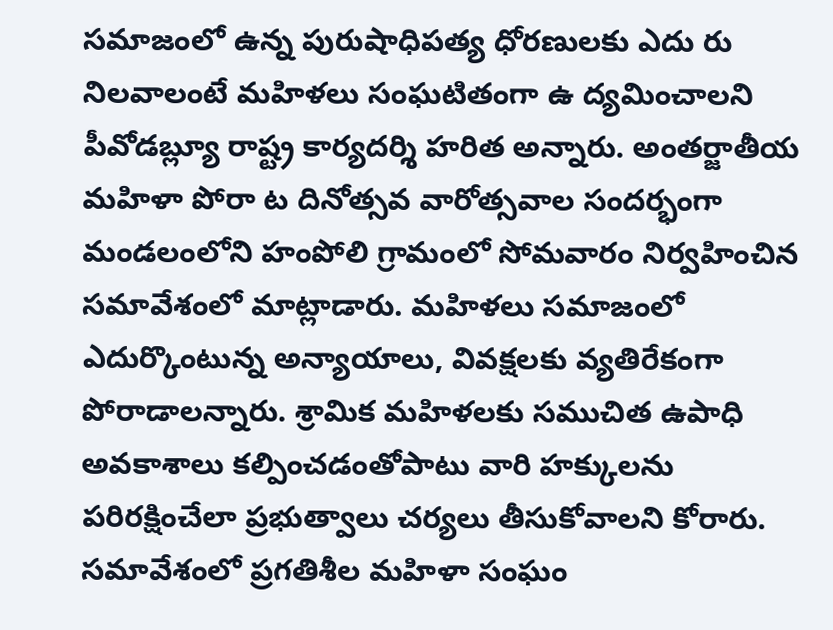సమాజంలో ఉన్న పురుషాధిపత్య ధోరణులకు ఎదు రు నిలవాలంటే మహిళలు సంఘటితంగా ఉ ద్యమించాలని పీవోడబ్ల్యూ రాష్ట్ర కార్యదర్శి హరిత అన్నారు. అంతర్జాతీయ మహిళా పోరా ట దినోత్సవ వారోత్సవాల సందర్భంగా మండలంలోని హంపోలి గ్రామంలో సోమవారం నిర్వహించిన సమావేశంలో మాట్లాడారు. మహిళలు సమాజంలో ఎదుర్కొంటున్న అన్యాయాలు, వివక్షలకు వ్యతిరేకంగా పోరాడాలన్నారు. శ్రామిక మహిళలకు సముచిత ఉపాధి అవకాశాలు కల్పించడంతోపాటు వారి హక్కులను పరిరక్షించేలా ప్రభుత్వాలు చర్యలు తీసుకోవాలని కోరారు. సమావేశంలో ప్రగతిశీల మహిళా సంఘం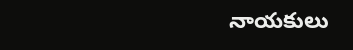నాయకులు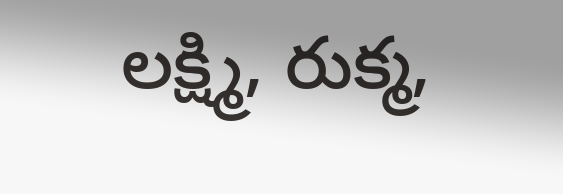లక్ష్మి, రుక్మ,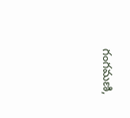గంగమణి,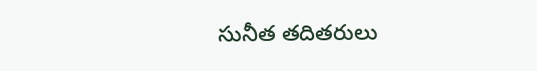సునీత తదితరులు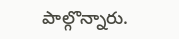పాల్గొన్నారు.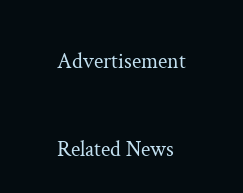Advertisement

Related News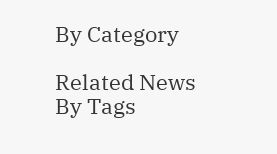By Category

Related News By Tags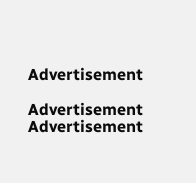Advertisement

Advertisement
Advertisement